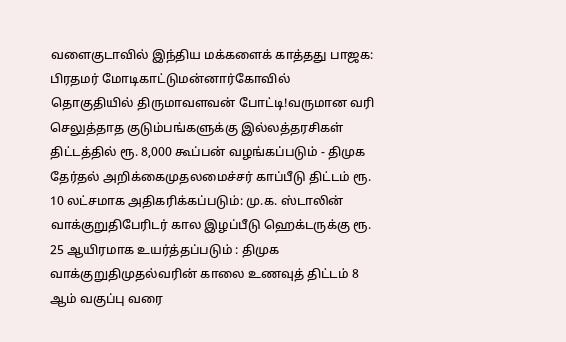வளைகுடாவில் இந்திய மக்களைக் காத்தது பாஜக: பிரதமர் மோடிகாட்டுமன்னார்கோவில் தொகுதியில் திருமாவளவன் போட்டி!வருமான வரி செலுத்தாத குடும்பங்களுக்கு இல்லத்தரசிகள் திட்டத்தில் ரூ. 8,000 கூப்பன் வழங்கப்படும் - திமுக தேர்தல் அறிக்கைமுதலமைச்சர் காப்பீடு திட்டம் ரூ. 10 லட்சமாக அதிகரிக்கப்படும்: மு.க. ஸ்டாலின் வாக்குறுதிபேரிடர் கால இழப்பீடு ஹெக்டருக்கு ரூ. 25 ஆயிரமாக உயர்த்தப்படும் : திமுக வாக்குறுதிமுதல்வரின் காலை உணவுத் திட்டம் 8 ஆம் வகுப்பு வரை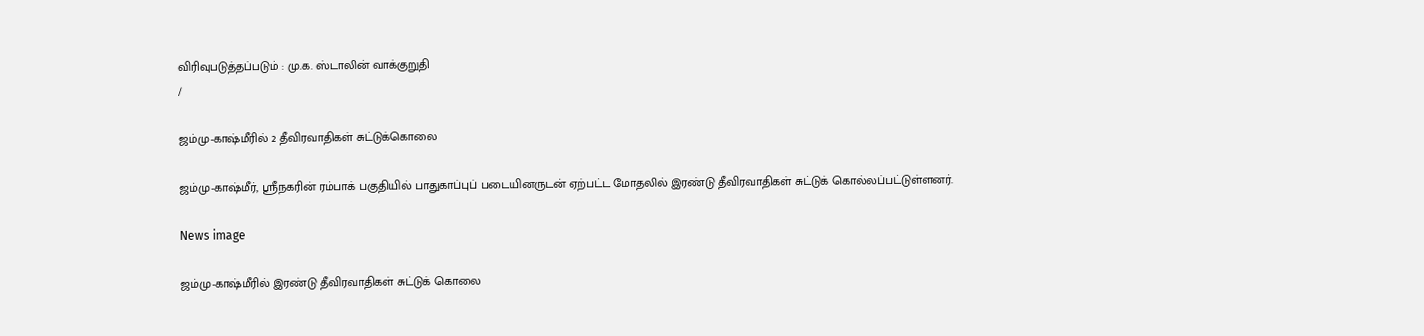விரிவுபடுத்தப்படும் : மு.க. ஸ்டாலின் வாக்குறுதி
/

ஜம்மு-காஷ்மீரில் 2 தீவிரவாதிகள் சுட்டுக்கொலை

ஜம்மு-காஷ்மீர், ஸ்ரீநகரின் ரம்பாக் பகுதியில் பாதுகாப்புப் படையினருடன் ஏற்பட்ட மோதலில் இரண்டு தீவிரவாதிகள் சுட்டுக் கொல்லப்பட்டுள்ளனர்.

News image

ஜம்மு-காஷ்மீரில் இரண்டு தீவிரவாதிகள் சுட்டுக் கொலை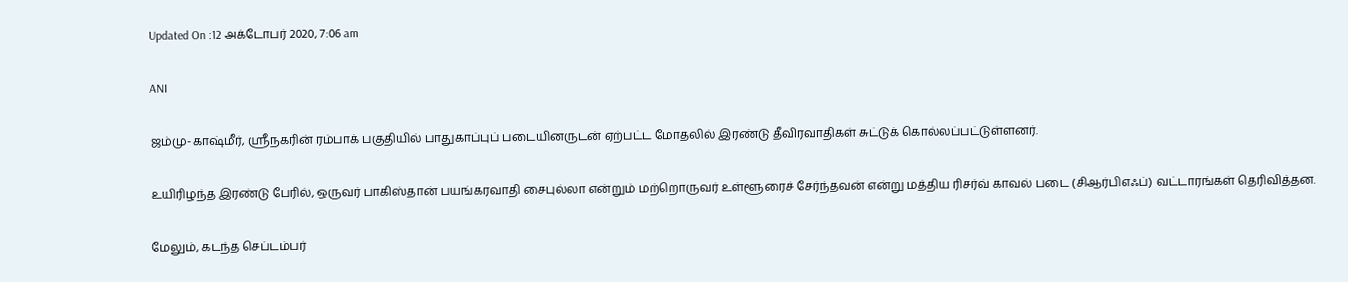Updated On :12 அக்டோபர் 2020, 7:06 am

ANI

ஜம்மு-காஷ்மீர், ஸ்ரீநகரின் ரம்பாக் பகுதியில் பாதுகாப்புப் படையினருடன் ஏற்பட்ட மோதலில் இரண்டு தீவிரவாதிகள் சுட்டுக் கொல்லப்பட்டுள்ளனர்.

உயிரிழந்த இரண்டு பேரில், ஒருவர் பாகிஸ்தான் பயங்கரவாதி சைபுல்லா என்றும் மற்றொருவர் உள்ளூரைச் சேர்ந்தவன் என்று மத்திய ரிசர்வ் காவல் படை (சிஆர்பிஎஃப்) வட்டாரங்கள் தெரிவித்தன.

மேலும், கடந்த செப்டம்பர்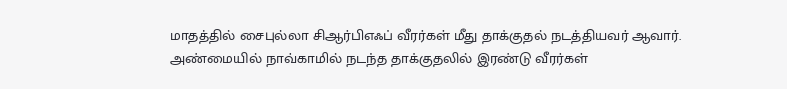மாதத்தில் சைபுல்லா சிஆர்பிஎஃப் வீரர்கள் மீது தாக்குதல் நடத்தியவர் ஆவார். அண்மையில் நாவ்காமில் நடந்த தாக்குதலில் இரண்டு வீரர்கள்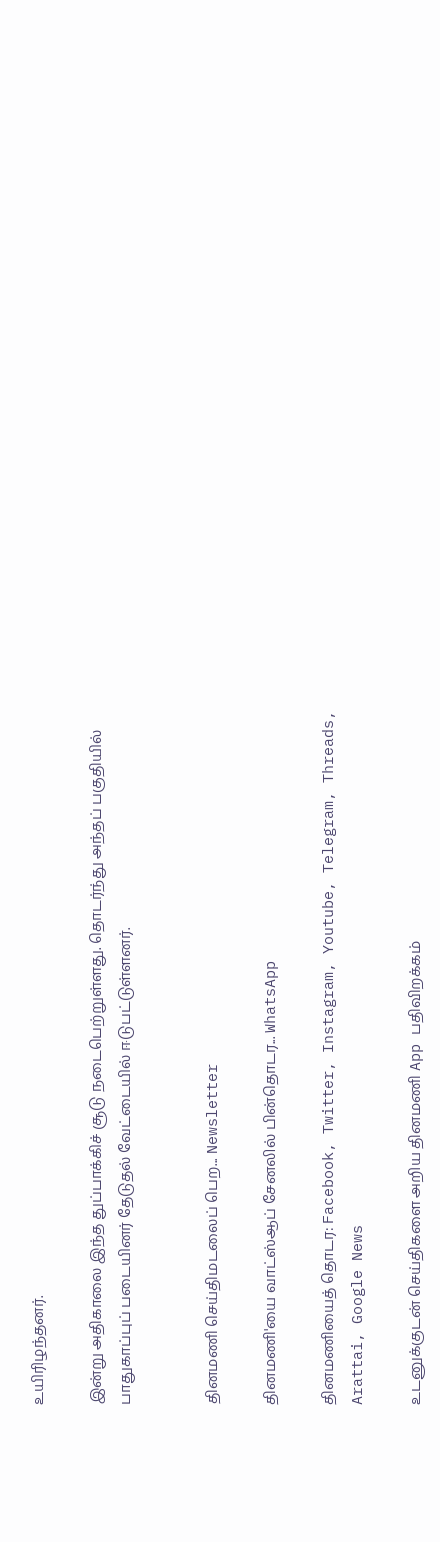உயிரிழந்தனர்.

இன்று அதிகாலை இந்த துப்பாக்கிச் சூடு நடைபெற்றுள்ளது. தொடர்ந்து அந்தப் பகுதியில் பாதுகாப்புப் படையினர் தேடுதல் வேட்டையில் ஈடுபட்டுள்ளனர்.


தினமணி செய்திமடலைப் பெற... Newsletter

தினமணி'யை வாட்ஸ்ஆப் சேனலில் பின்தொடர... WhatsApp

தினமணியைத் தொடர: Facebook, Twitter, Instagram, Youtube, Telegram, Threads, Arattai, Google News

உடனுக்குடன் செய்திகளை அறிய தினமணி App பதிவிறக்கம்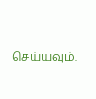செய்யவும்.